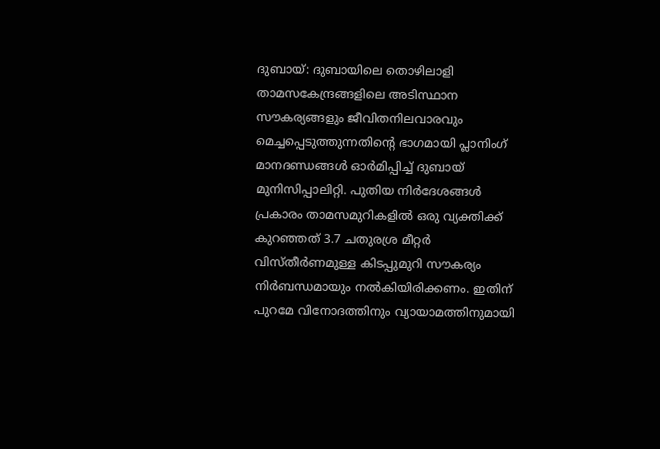ദുബായ്: ദുബായിലെ തൊഴിലാളി താമസകേന്ദ്രങ്ങളിലെ അടിസ്ഥാന സൗകര്യങ്ങളും ജീവിതനിലവാരവും മെച്ചപ്പെടുത്തുന്നതിന്റെ ഭാഗമായി പ്ലാനിംഗ് മാനദണ്ഡങ്ങൾ ഓർമിപ്പിച്ച് ദുബായ് മുനിസിപ്പാലിറ്റി. പുതിയ നിർദേശങ്ങൾ പ്രകാരം താമസമുറികളിൽ ഒരു വ്യക്തിക്ക് കുറഞ്ഞത് 3.7 ചതുരശ്ര മീറ്റർ വിസ്തീർണമുള്ള കിടപ്പുമുറി സൗകര്യം നിർബന്ധമായും നൽകിയിരിക്കണം. ഇതിന് പുറമേ വിനോദത്തിനും വ്യായാമത്തിനുമായി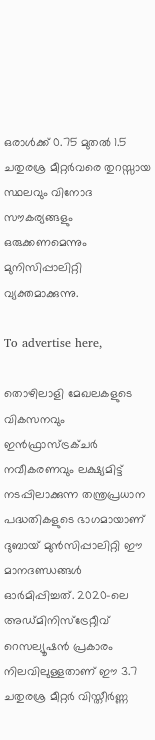ഒരാൾക്ക് 0.75 മുതൽ 1.5 ചതുരശ്ര മീറ്റർവരെ തുറസ്സായ സ്ഥലവും വിനോദ സൗകര്യങ്ങളും ഒരുക്കണമെന്നും മുനിസിപ്പാലിറ്റി വ്യക്തമാക്കുന്നു.

To advertise here,

തൊഴിലാളി മേഖലകളുടെ വികസനവും ഇൻഫ്രാസ്ട്രക്ചർ നവീകരണവും ലക്ഷ്യമിട്ട് നടപ്പിലാക്കുന്ന തന്ത്രപ്രധാന പദ്ധതികളുടെ ഭാഗമായാണ് ദുബായ് മുൻസിപ്പാലിറ്റി ഈ മാനദണ്ഡങ്ങൾ ഓർമിപ്പിച്ചത്. 2020-ലെ അഡ്മിനിസ്ട്രേറ്റീവ് റെസല്യൂഷൻ പ്രകാരം നിലവിലുള്ളതാണ് ഈ 3.7 ചതുരശ്ര മീറ്റർ വിസ്തീർണ്ണ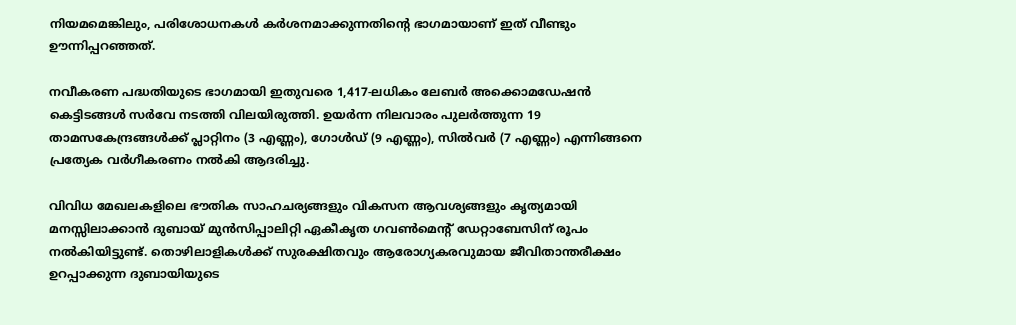നിയമമെങ്കിലും, പരിശോധനകൾ കർശനമാക്കുന്നതിന്റെ ഭാഗമായാണ് ഇത് വീണ്ടും ഊന്നിപ്പറഞ്ഞത്.

നവീകരണ പദ്ധതിയുടെ ഭാഗമായി ഇതുവരെ 1,417-ലധികം ലേബർ അക്കൊമഡേഷൻ കെട്ടിടങ്ങൾ സർവേ നടത്തി വിലയിരുത്തി. ഉയർന്ന നിലവാരം പുലർത്തുന്ന 19 താമസകേന്ദ്രങ്ങൾക്ക് പ്ലാറ്റിനം (3 എണ്ണം), ഗോൾഡ് (9 എണ്ണം), സിൽവർ (7 എണ്ണം) എന്നിങ്ങനെ പ്രത്യേക വർഗീകരണം നൽകി ആദരിച്ചു.

വിവിധ മേഖലകളിലെ ഭൗതിക സാഹചര്യങ്ങളും വികസന ആവശ്യങ്ങളും കൃത്യമായി മനസ്സിലാക്കാൻ ദുബായ് മുൻസിപ്പാലിറ്റി ഏകീകൃത ഗവൺമെന്റ് ഡേറ്റാബേസിന് രൂപം നൽകിയിട്ടുണ്ട്. തൊഴിലാളികൾക്ക് സുരക്ഷിതവും ആരോഗ്യകരവുമായ ജീവിതാന്തരീക്ഷം ഉറപ്പാക്കുന്ന ദുബായിയുടെ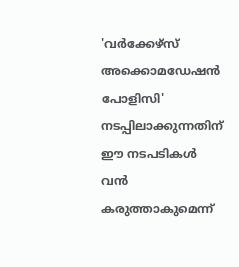'വർക്കേഴ്സ് അക്കൊമഡേഷൻ പോളിസി' നടപ്പിലാക്കുന്നതിന് ഈ നടപടികൾ വൻ കരുത്താകുമെന്ന്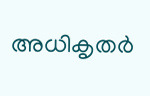അധികൃതർ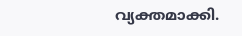വ്യക്തമാക്കി.